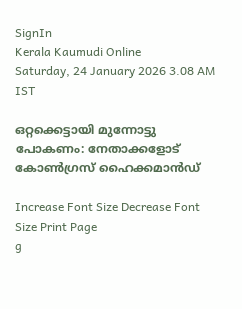SignIn
Kerala Kaumudi Online
Saturday, 24 January 2026 3.08 AM IST

ഒറ്റക്കെട്ടായി മുന്നോട്ടു പോകണം: നേതാക്കളോട് കോൺഗ്രസ് ഹൈക്കമാൻഡ്

Increase Font Size Decrease Font Size Print Page
g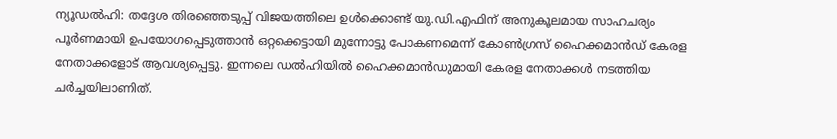ന്യൂഡൽഹി: തദ്ദേശ തിരഞ്ഞെടുപ്പ് വിജയത്തിലെ ഉൾക്കൊണ്ട് യു.ഡി.എഫിന് അനുകൂലമായ സാഹചര്യം പൂർണമായി ഉപയോഗപ്പെടുത്താൻ ഒറ്റക്കെട്ടായി മുന്നോട്ടു പോകണമെന്ന് കോൺഗ്രസ് ഹൈക്കമാൻഡ് കേരള നേതാക്കളോട് ആവശ്യപ്പെട്ടു. ഇന്നലെ ഡൽഹിയിൽ ഹൈക്കമാൻഡുമായി കേരള നേതാക്കൾ നടത്തിയ ചർച്ചയിലാണിത്.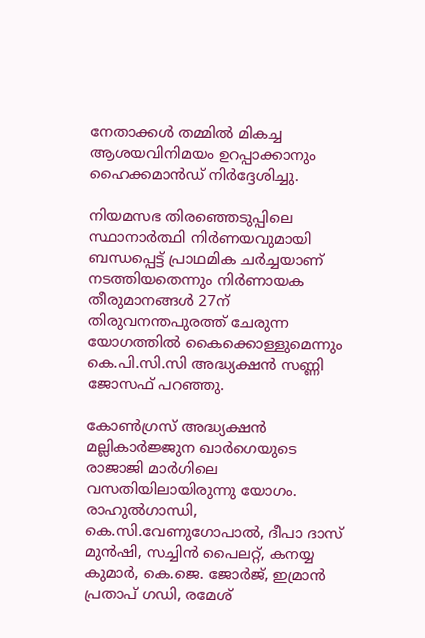നേതാക്കൾ തമ്മിൽ മികച്ച ആശയവിനിമയം ഉറപ്പാക്കാനും ഹൈക്കമാൻഡ് നിർദ്ദേശിച്ചു.

നിയമസഭ തിരഞ്ഞെടുപ്പിലെ സ്ഥാനാർത്ഥി നിർണയവുമായി ബന്ധപ്പെട്ട് പ്രാഥമിക ചർച്ചയാണ് നടത്തിയതെന്നും നിർണായക തീരുമാനങ്ങൾ 27ന് തിരുവനന്തപുരത്ത് ചേരുന്ന യോഗത്തിൽ കൈക്കൊള്ളുമെന്നും കെ.പി.സി.സി അദ്ധ്യക്ഷൻ സണ്ണി ജോസഫ് പറഞ്ഞു.

കോൺഗ്രസ് അദ്ധ്യക്ഷൻ മല്ലികാർജ്ജുന ഖാർഗെയു‌ടെ രാജാജി മാർഗിലെ വസതിയിലായിരുന്നു യോഗം. രാഹുൽഗാന്ധി, കെ.സി.വേണുഗോപാൽ, ദീപാ ദാസ് മുൻഷി, സച്ചിൻ പൈലറ്റ്, കനയ്യ കുമാർ, കെ.ജെ. ജോർജ്, ഇമ്രാൻ പ്രതാപ് ഗഡി, രമേശ്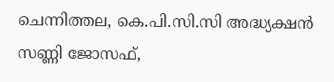ചെന്നിത്തല, കെ.പി.സി.സി അദ്ധ്യക്ഷൻ സണ്ണി ജോസഫ്,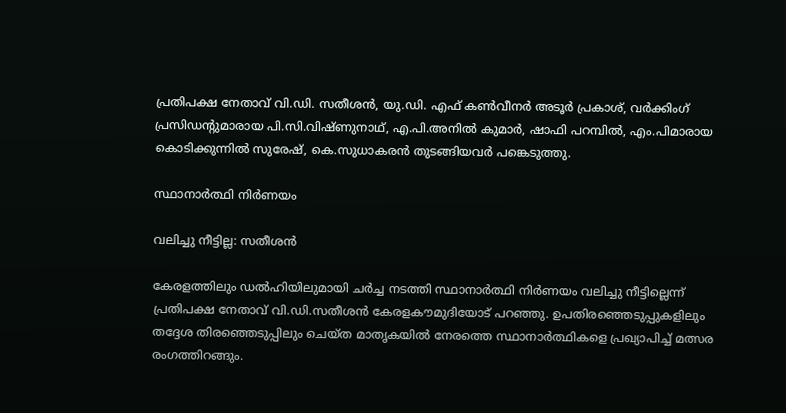പ്രതിപക്ഷ നേതാവ് വി.ഡി. സതീശൻ, യു.ഡി. എഫ് കൺവീനർ അടൂർ പ്രകാശ്, വർക്കിംഗ് പ്രസിഡന്റുമാരായ പി.സി.വിഷ്‌ണുനാഥ്, എ.പി.അനിൽ കുമാർ, ഷാഫി പറമ്പിൽ, എം.പിമാരായ കൊടിക്കുന്നിൽ സുരേഷ്, കെ.സുധാകരൻ തുടങ്ങിയവർ പങ്കെടുത്തു.

സ്ഥാനാർത്ഥി നിർണയം

വലിച്ചു നീട്ടില്ല: സതീശൻ

കേരളത്തിലും ഡൽഹിയിലുമായി ചർച്ച നടത്തി സ്ഥാനാർത്ഥി നിർണയം വലിച്ചു നീട്ടില്ലെന്ന് പ്രതിപക്ഷ നേതാവ് വി.ഡി.സതീശൻ കേരളകൗമുദിയോട് പറഞ്ഞു. ഉപതിരഞ്ഞെടുപ്പുകളിലും തദ്ദേശ തിരഞ്ഞെടുപ്പിലും ചെയ്‌ത മാതൃകയിൽ നേരത്തെ സ്ഥാനാർത്ഥികളെ പ്രഖ്യാപിച്ച് മത്സര രംഗത്തിറങ്ങും.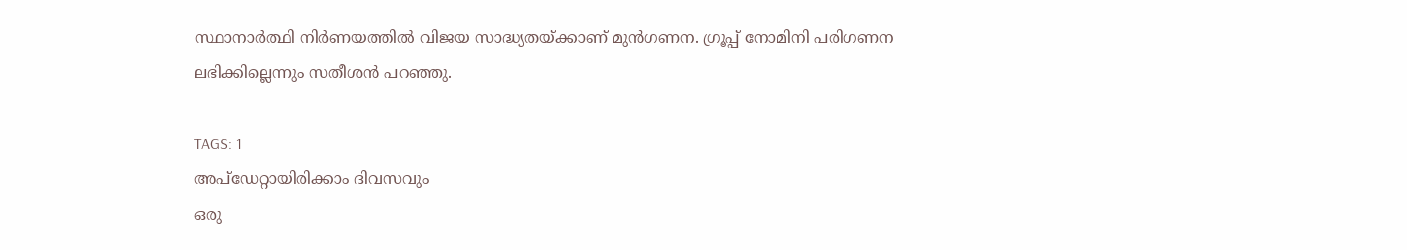സ്ഥാനാർത്ഥി നിർണയത്തിൽ വിജയ സാദ്ധ്യതയ്‌ക്കാണ് മുൻഗണന. ഗ്രൂപ്പ് നോമിനി പരിഗണന ലഭിക്കില്ലെന്നും സതീശൻ പറഞ്ഞു.

TAGS: 1
അപ്ഡേറ്റായിരിക്കാം ദിവസവും
ഒരു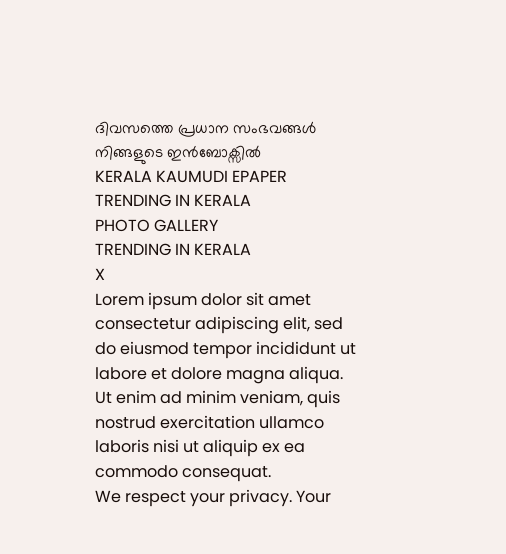ദിവസത്തെ പ്രധാന സംഭവങ്ങൾ നിങ്ങളുടെ ഇൻബോക്സിൽ
KERALA KAUMUDI EPAPER
TRENDING IN KERALA
PHOTO GALLERY
TRENDING IN KERALA
X
Lorem ipsum dolor sit amet
consectetur adipiscing elit, sed do eiusmod tempor incididunt ut labore et dolore magna aliqua. Ut enim ad minim veniam, quis nostrud exercitation ullamco laboris nisi ut aliquip ex ea commodo consequat.
We respect your privacy. Your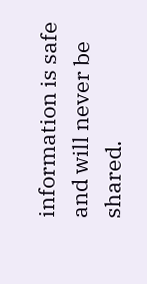information is safe and will never be shared.